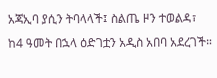አጃኢባ ያሲን ትባላላች፤ ስልጤ ዞን ተወልዳ፣ ከ4 ዓመት በኋላ ዕድገቷን አዲስ አበባ አደረገች።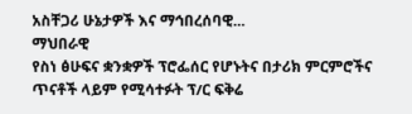አስቸጋሪ ሁኔታዎች እና ማኅበረሰባዊ...
ማህበራዊ
የስነ ፅሁፍና ቋንቋዎች ፕሮፌሰር የሆኑትና በታሪክ ምርምሮችና ጥናቶች ላይም የሚሳተፉት ፕ/ር ፍቅሬ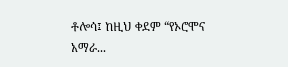ቶሎሳ፤ ከዚህ ቀደም “የኦሮሞና አማራ...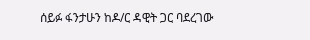ሰይፉ ፋንታሁን ከዶ/ር ዳዊት ጋር ባደረገው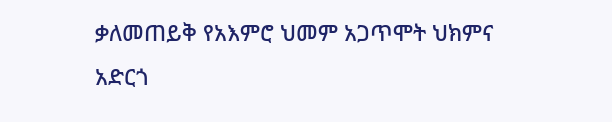ቃለመጠይቅ የአእምሮ ህመም አጋጥሞት ህክምና አድርጎ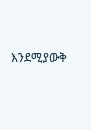እንደሚያውቅ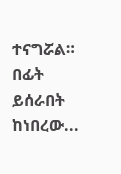ተናግሯል። በፊት ይሰራበት ከነበረው...